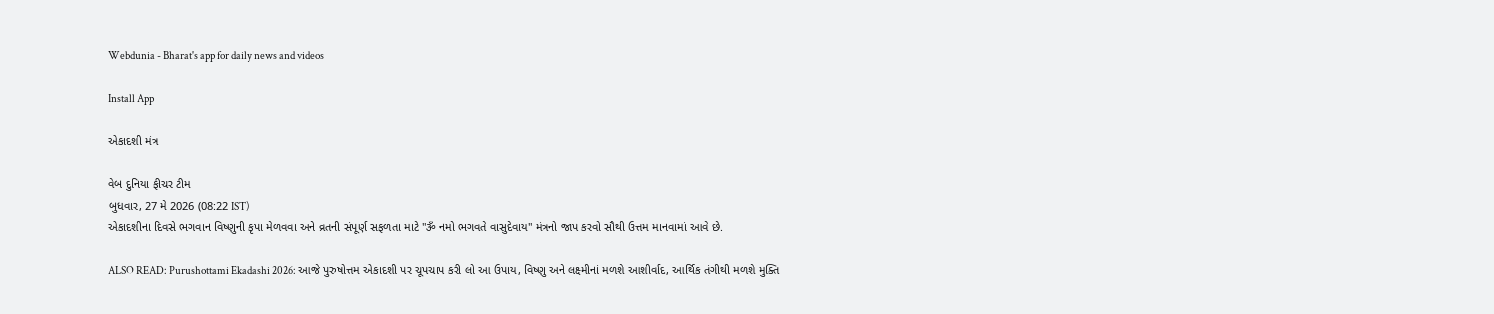Webdunia - Bharat's app for daily news and videos

Install App

એકાદશી મંત્ર

વેબ દુનિયા ફીચર ટીમ
બુધવાર, 27 મે 2026 (08:22 IST)
એકાદશીના દિવસે ભગવાન વિષ્ણુની કૃપા મેળવવા અને વ્રતની સંપૂર્ણ સફળતા માટે "ૐ નમો ભગવતે વાસુદેવાય" મંત્રનો જાપ કરવો સૌથી ઉત્તમ માનવામાં આવે છે.

ALSO READ: Purushottami Ekadashi 2026: આજે પુરુષોત્તમ એકાદશી પર ચૂપચાપ કરી લો આ ઉપાય, વિષ્ણુ અને લક્ષ્મીનાં મળશે આશીર્વાદ, આર્થિક તંગીથી મળશે મુક્તિ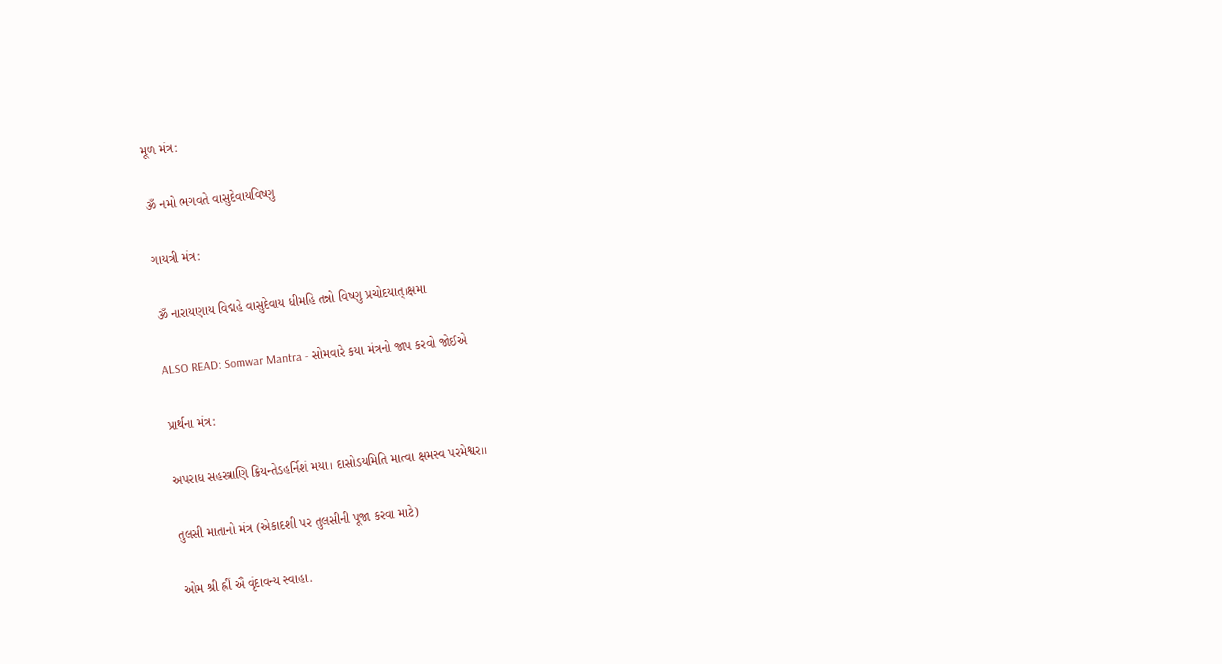મૂળ મંત્ર:

ૐ નમો ભગવતે વાસુદેવાયવિષ્ણુ

ગાયત્રી મંત્ર:

ૐ નારાયણાય વિદ્મહે વાસુદેવાય ધીમહિ તન્નો વિષ્ણુ પ્રચોદયાત્।ક્ષમા

ALSO READ: Somwar Mantra - સોમવારે કયા મંત્રનો જાપ કરવો જોઈએ

પ્રાર્થના મંત્ર:

અપરાધ સહસ્ત્રાણિ ક્રિયન્તેડહર્નિશં મયા। દાસોડયમિતિ માત્વા ક્ષમસ્વ પરમેશ્વર।।

તુલસી માતાનો મંત્ર (એકાદશી પર તુલસીની પૂજા કરવા માટે)

ઓમ શ્રી હ્રીં ઐં વૃંદાવન્ય સ્વાહા.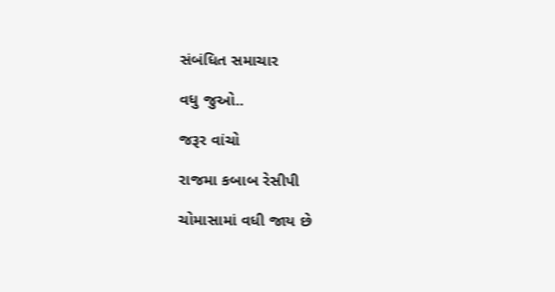સંબંધિત સમાચાર

વધુ જુઓ..

જરૂર વાંચો

રાજમા કબાબ રેસીપી

ચોમાસામાં વધી જાય છે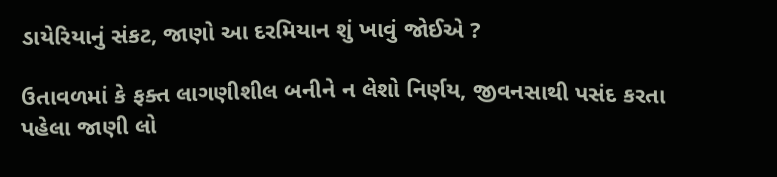ડાયેરિયાનું સંકટ, જાણો આ દરમિયાન શું ખાવું જોઈએ ?

ઉતાવળમાં કે ફક્ત લાગણીશીલ બનીને ન લેશો નિર્ણય, જીવનસાથી પસંદ કરતા પહેલા જાણી લો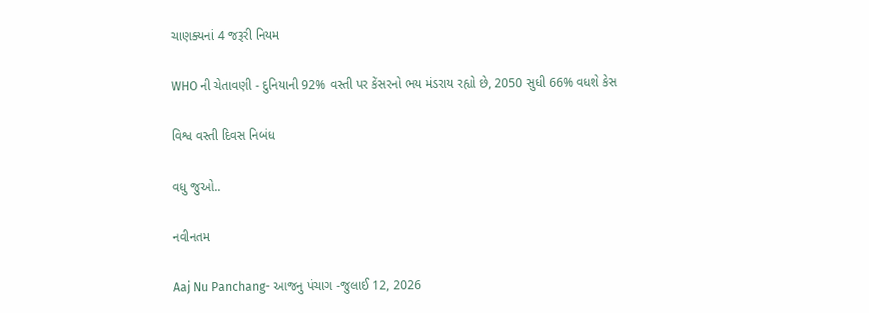ચાણક્યનાં 4 જરૂરી નિયમ

WHO ની ચેતાવણી - દુનિયાની 92% વસ્તી પર કેંસરનો ભય મંડરાય રહ્યો છે, 2050 સુધી 66% વધશે કેસ

વિશ્વ વસ્તી દિવસ નિબંધ

વધુ જુઓ..

નવીનતમ

Aaj Nu Panchang- આજનુ પંચાગ -જુલાઈ 12, 2026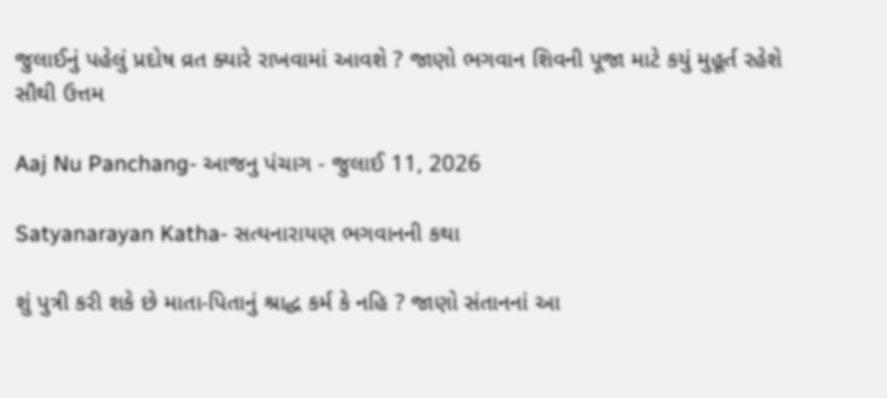જુલાઈનું પહેલું પ્રદોષ વ્રત ક્યારે રાખવામાં આવશે ? જાણો ભગવાન શિવની પૂજા માટે કયું મુહૂર્ત રહેશે સૌથી ઉત્તમ

Aaj Nu Panchang- આજનુ પંચાગ - જુલાઈ 11, 2026

Satyanarayan Katha- સત્યનારાયણ ભગવાનની કથા

શું પુત્રી કરી શકે છે માતા-પિતાનું શ્રાદ્ધ કર્મ કે નહિ ? જાણો સંતાનનાં આ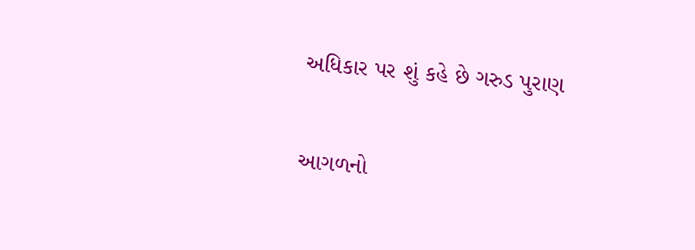અધિકાર પર શું કહે છે ગરુડ પુરાણ

આગળનો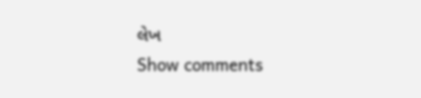લેખ
Show comments